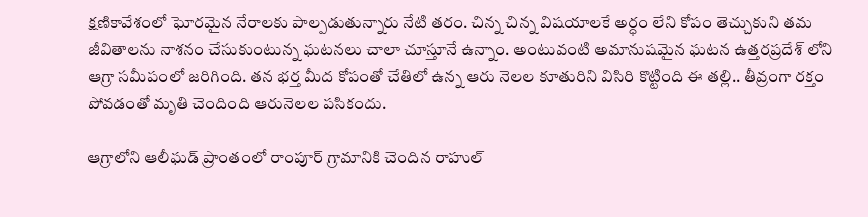క్షణికావేశంలో ఘోరమైన నేరాలకు పాల్పడుతున్నారు నేటి తరం. చిన్న చిన్న విషయాలకే అర్ధం లేని కోపం తెచ్చుకుని తమ జీవితాలను నాశనం చేసుకుంటున్న ఘటనలు చాలా చూస్తూనే ఉన్నాం. అంటువంటి అమానుషమైన ఘటన ఉత్తరప్రదేశ్ లోని ఆగ్రా సమీపంలో జరిగింది. తన భర్త మీద కోపంతో చేతిలో ఉన్న ఆరు నెలల కూతురిని విసిరి కొట్టింది ఈ తల్లి.. తీవ్రంగా రక్తం పోవడంతో మృతి చెందింది ఆరునెలల పసికందు.

ఆగ్రాలోని ఆలీఘడ్ ప్రాంతంలో రాంపూర్ గ్రామానికి చెందిన రాహుల్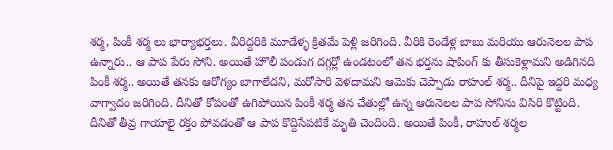శర్మ, పింకీ శర్మ లు భార్యాభర్తలు. వీరిద్దరికి మూడేళ్ళ క్రితమే పెళ్లి జరిగింది. వీరికి రెండేళ్ల బాబు మరియు ఆరునెలల పాప ఉన్నారు.. ఆ పాప పేరు సోని. అయితే హొలీ పండుగ దగ్గర్లో ఉండటంలో తన భర్తను షాపింగ్ కు తీసుకెళ్లామని అడిగినది పింకీ శర్మ.. అయితే తనకు ఆరోగ్యం బాగాలేదని, మరోసారి వెళదామని ఆమెకు చెప్పాడు రాహుల్ శర్మ.. దీనిపై ఇద్దరి మధ్య వాగ్వాదం జరిగింది. దీనితో కోపంతో ఉగిపోయిన పింకీ శర్మ తన చేతుల్లో ఉన్న ఆరునెలల పాప సోనిను విసిరి కొట్టింది. దీనితో తీవ్ర గాయాలై రక్తం పోవడంతో ఆ పాప కొద్దిసేపటికే మృతి చెందింది. అయితే పింకీ, రాహుల్ శర్మల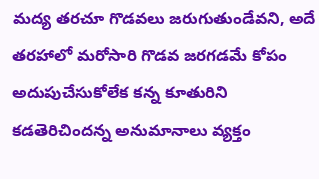మద్య తరచూ గొడవలు జరుగుతుండేవని, అదే తరహాలో మరోసారి గొడవ జరగడమే కోపం అదుపుచేసుకోలేక కన్న కూతురిని కడతెరిచిందన్న అనుమానాలు వ్యక్తం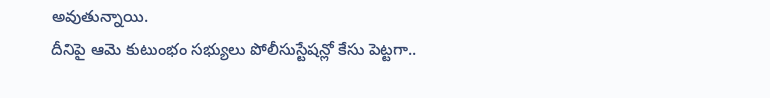అవుతున్నాయి.
దీనిపై ఆమె కుటుంభం సభ్యులు పోలీసుస్టేషన్లో కేసు పెట్టగా..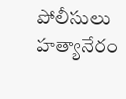పోలీసులు హత్యానేరం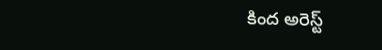కింద అరెస్ట్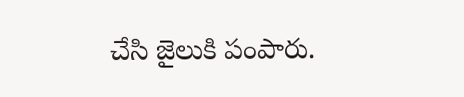చేసి జైలుకి పంపారు.